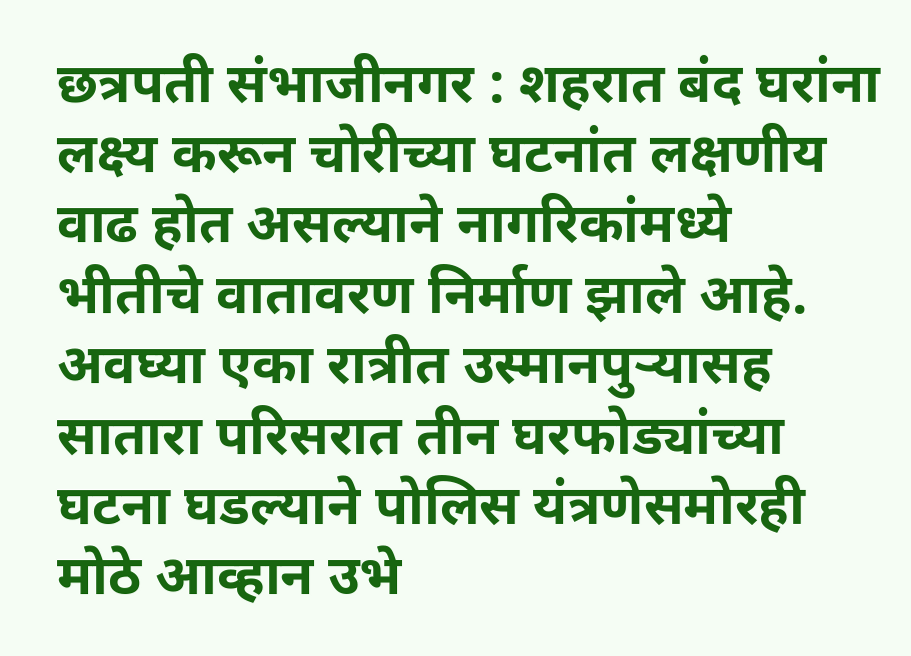छत्रपती संभाजीनगर : शहरात बंद घरांना लक्ष्य करून चोरीच्या घटनांत लक्षणीय वाढ होत असल्याने नागरिकांमध्ये भीतीचे वातावरण निर्माण झाले आहे. अवघ्या एका रात्रीत उस्मानपुऱ्यासह सातारा परिसरात तीन घरफोड्यांच्या घटना घडल्याने पोलिस यंत्रणेसमोरही मोठे आव्हान उभे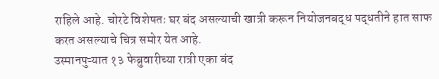राहिले आहे. चोरटे विशेषतः घर बंद असल्याची खात्री करून नियोजनबद्ध पद्धतीने हात साफ करत असल्याचे चित्र समोर येत आहे.
उस्मानपुऱ्यात १३ फेब्रुवारीच्या रात्री एका बंद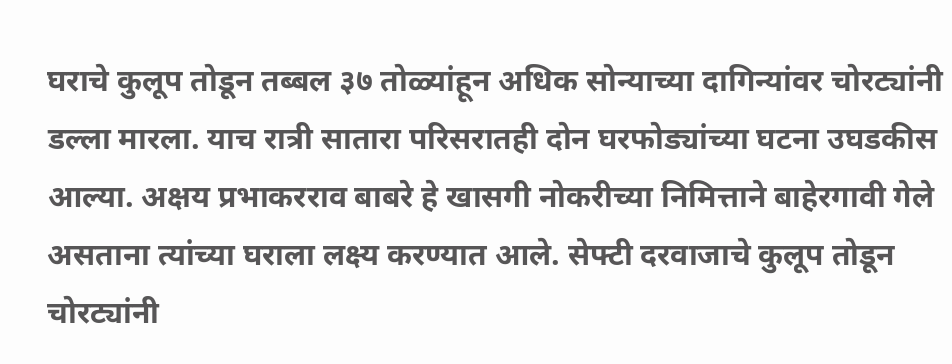घराचे कुलूप तोडून तब्बल ३७ तोळ्यांहून अधिक सोन्याच्या दागिन्यांवर चोरट्यांनी डल्ला मारला. याच रात्री सातारा परिसरातही दोन घरफोड्यांच्या घटना उघडकीस आल्या. अक्षय प्रभाकरराव बाबरे हे खासगी नोकरीच्या निमित्ताने बाहेरगावी गेले असताना त्यांच्या घराला लक्ष्य करण्यात आले. सेफ्टी दरवाजाचे कुलूप तोडून चोरट्यांनी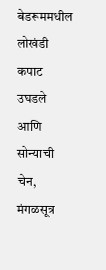बेडरूममधील लोखंडी कपाट उघडले आणि सोन्याची चेन, मंगळसूत्र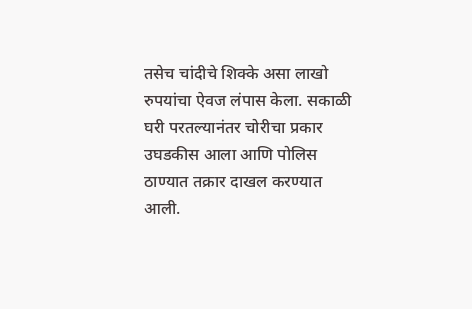तसेच चांदीचे शिक्के असा लाखो रुपयांचा ऐवज लंपास केला. सकाळी घरी परतल्यानंतर चोरीचा प्रकार उघडकीस आला आणि पोलिस ठाण्यात तक्रार दाखल करण्यात आली.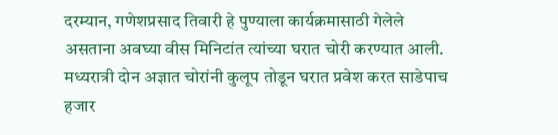दरम्यान, गणेशप्रसाद तिवारी हे पुण्याला कार्यक्रमासाठी गेलेले असताना अवघ्या वीस मिनिटांत त्यांच्या घरात चोरी करण्यात आली. मध्यरात्री दोन अज्ञात चोरांनी कुलूप तोडून घरात प्रवेश करत साडेपाच हजार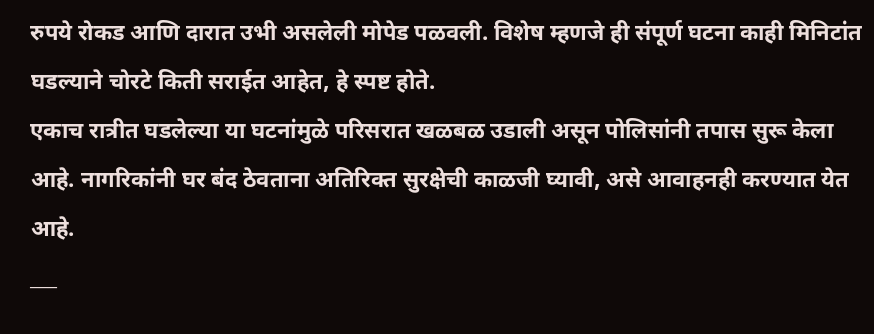रुपये रोकड आणि दारात उभी असलेली मोपेड पळवली. विशेष म्हणजे ही संपूर्ण घटना काही मिनिटांत घडल्याने चोरटे किती सराईत आहेत, हे स्पष्ट होते.
एकाच रात्रीत घडलेल्या या घटनांमुळे परिसरात खळबळ उडाली असून पोलिसांनी तपास सुरू केला आहे. नागरिकांनी घर बंद ठेवताना अतिरिक्त सुरक्षेची काळजी घ्यावी, असे आवाहनही करण्यात येत आहे.
___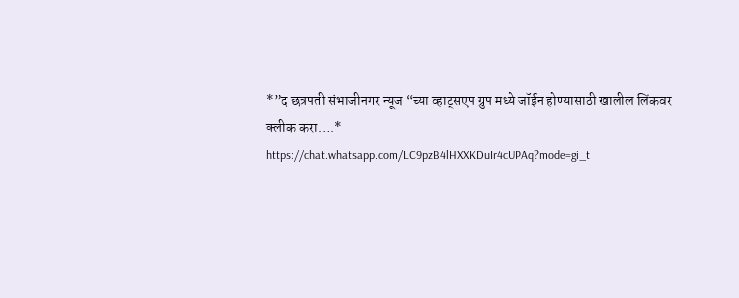*”द छत्रपती संभाजीनगर न्यूज “च्या व्हाट्सएप ग्रुप मध्ये जॉईन होण्यासाठी खालील लिंकवर क्लीक करा….*
https://chat.whatsapp.com/LC9pzB4lHXXKDuIr4cUPAq?mode=gi_t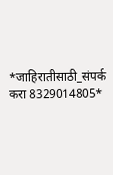*जाहिरातीसाठी_संपर्क करा 8329014805*